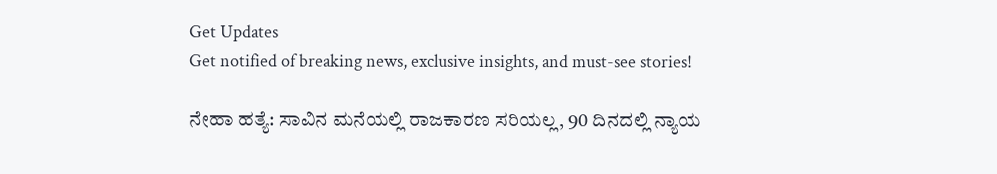Get Updates
Get notified of breaking news, exclusive insights, and must-see stories!

ನೇಹಾ ಹತ್ಯೆ: ಸಾವಿನ ಮನೆಯಲ್ಲಿ ರಾಜಕಾರಣ ಸರಿಯಲ್ಲ, 90 ದಿನದಲ್ಲಿ ನ್ಯಾಯ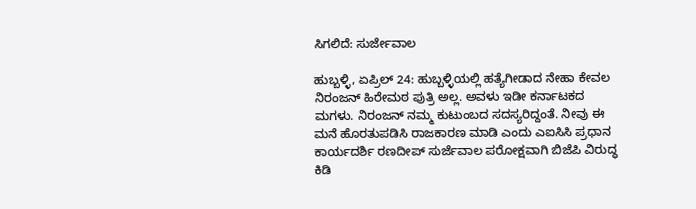ಸಿಗಲಿದೆ: ಸುರ್ಜೇವಾಲ

ಹುಬ್ಬಳ್ಳಿ, ಏಪ್ರಿಲ್ 24: ಹುಬ್ಬಳ್ಳಿಯಲ್ಲಿ ಹತ್ಯೆಗೀಡಾದ ನೇಹಾ ಕೇವಲ ನಿರಂಜನ್ ಹಿರೇಮಠ ಪುತ್ರಿ ಅಲ್ಲ. ಅವಳು ಇಡೀ ಕರ್ನಾಟಕದ ಮಗಳು. ನಿರಂಜನ್ ನಮ್ಮ ಕುಟುಂಬದ ಸದಸ್ಯರಿದ್ದಂತೆ. ನೀವು ಈ ಮನೆ ಹೊರತುಪಡಿಸಿ ರಾಜಕಾರಣ ಮಾಡಿ ಎಂದು ಎಐಸಿಸಿ ಪ್ರಧಾನ ಕಾರ್ಯದರ್ಶಿ ರಣದೀಪ್ ಸುರ್ಜೆವಾಲ ಪರೋಕ್ಷವಾಗಿ ಬಿಜೆಪಿ ವಿರುದ್ಧ ಕಿಡಿ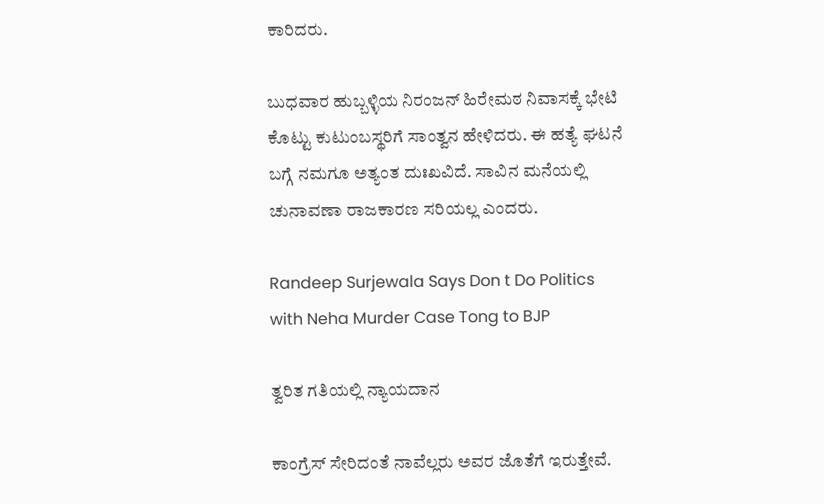ಕಾರಿದರು.

ಬುಧವಾರ ಹುಬ್ಬಳ್ಳಿಯ ನಿರಂಜನ್ ಹಿರೇಮಠ ನಿವಾಸಕ್ಕೆ ಭೇಟಿ ಕೊಟ್ಟು ಕುಟುಂಬಸ್ಥರಿಗೆ ಸಾಂತ್ವನ ಹೇಳಿದರು. ಈ ಹತ್ಯೆ ಘಟನೆ ಬಗ್ಗೆ ನಮಗೂ ಅತ್ಯಂತ ದುಃಖವಿದೆ. ಸಾವಿನ ಮನೆಯಲ್ಲಿ ಚುನಾವಣಾ ರಾಜಕಾರಣ ಸರಿಯಲ್ಲ ಎಂದರು.

Randeep Surjewala Says Don t Do Politics with Neha Murder Case Tong to BJP

ತ್ವರಿತ ಗತಿಯಲ್ಲಿ ನ್ಯಾಯದಾನ

ಕಾಂಗ್ರೆಸ್ ಸೇರಿದಂತೆ ನಾವೆಲ್ಲರು ಅವರ ಜೊತೆಗೆ ಇರುತ್ತೇವೆ.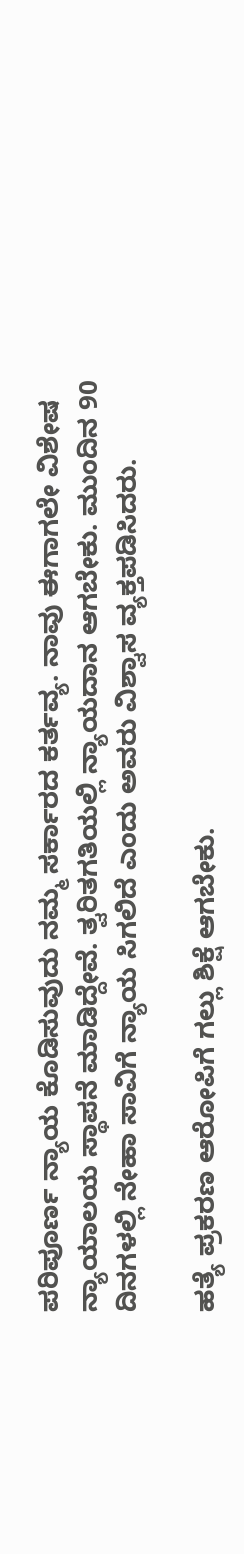ಪರಿಪೂರ್ಣ ನ್ಯಾಯ ಕೊಡಿಸುವುದು ನಮ್ಮ ಸರ್ಕಾರದ ಕರ್ತವ್ಯ. ನಾವು ಈಗಾಗಲೇ ವಿಶೇಷ ನ್ಯಾಯಾಲಯ ಸ್ಥಾಪನೆ ಮಾಡಿದ್ದೇವೆ. ತ್ವರಿತಗತಿಯಲ್ಲಿ ನ್ಯಾಯದಾನ ಆಗಬೇಕು. ಮುಂದಿನ 90 ದಿನಗಳಲ್ಲಿ ನೇಹಾ ಸಾವಿಗೆ ನ್ಯಾಯ ಸಿಗಲಿದೆ ಎಂದು ಅವರು ವಿಶ್ವಾಸ ವ್ಯಕ್ತಪಡಿಸಿದರು.

ಹತ್ಯೆ ಪ್ರಕರಣ ಆರೋಪಿಗೆ ಗಲ್ಲು ಶಿಕ್ಷೆ ಆಗಬೇಕು.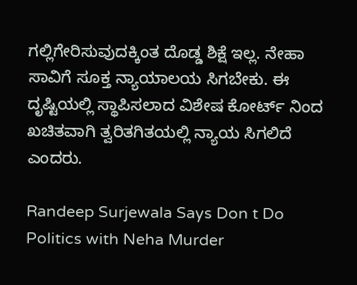ಗಲ್ಲಿಗೇರಿಸುವುದಕ್ಕಿಂತ ದೊಡ್ಡ ಶಿಕ್ಷೆ ಇಲ್ಲ. ನೇಹಾ ಸಾವಿಗೆ ಸೂಕ್ತ ನ್ಯಾಯಾಲಯ ಸಿಗಬೇಕು. ಈ ದೃಷ್ಟಿಯಲ್ಲಿ ಸ್ಥಾಪಿಸಲಾದ ವಿಶೇಷ ಕೋರ್ಟ್ ನಿಂದ ಖಚಿತವಾಗಿ ತ್ವರಿತಗಿತಯಲ್ಲಿ ನ್ಯಾಯ ಸಿಗಲಿದೆ ಎಂದರು.

Randeep Surjewala Says Don t Do Politics with Neha Murder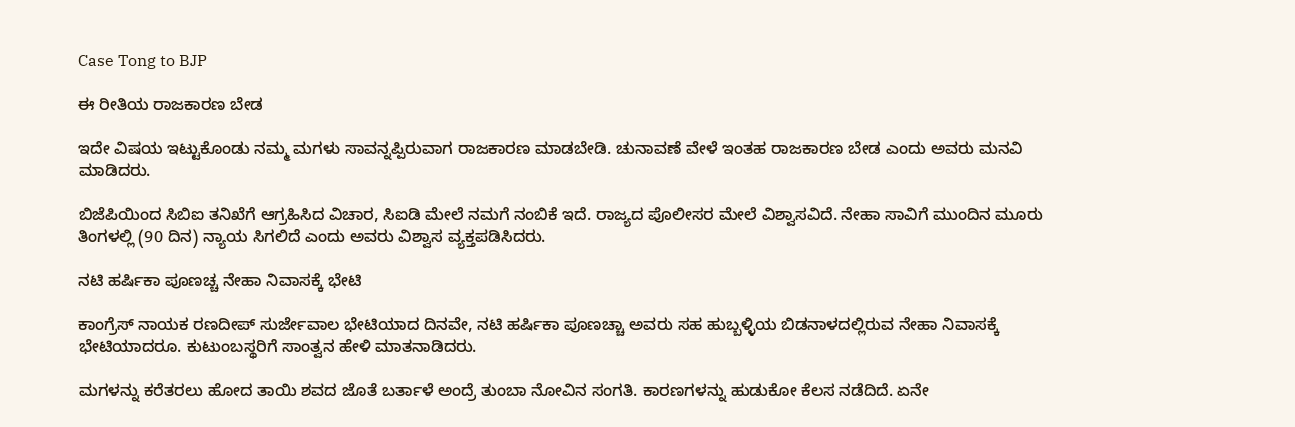Case Tong to BJP

ಈ ರೀತಿಯ ರಾಜಕಾರಣ ಬೇಡ

ಇದೇ ವಿಷಯ ಇಟ್ಟುಕೊಂಡು ನಮ್ಮ ಮಗಳು ಸಾವನ್ನಪ್ಪಿರುವಾಗ ರಾಜಕಾರಣ ಮಾಡಬೇಡಿ. ಚುನಾವಣೆ ವೇಳೆ ಇಂತಹ ರಾಜಕಾರಣ ಬೇಡ ಎಂದು ಅವರು ಮನವಿ ಮಾಡಿದರು.

ಬಿಜೆಪಿಯಿಂದ ಸಿಬಿಐ ತನಿಖೆಗೆ ಆಗ್ರಹಿಸಿದ ವಿಚಾರ, ಸಿಐಡಿ ಮೇಲೆ ನಮಗೆ ನಂಬಿಕೆ ಇದೆ. ರಾಜ್ಯದ ಪೊಲೀಸರ ಮೇಲೆ ವಿಶ್ವಾಸವಿದೆ. ನೇಹಾ ಸಾವಿಗೆ ಮುಂದಿನ ಮೂರು ತಿಂಗಳಲ್ಲಿ (90 ದಿನ) ನ್ಯಾಯ ಸಿಗಲಿದೆ ಎಂದು ಅವರು ವಿಶ್ವಾಸ ವ್ಯಕ್ತಪಡಿಸಿದರು.

ನಟಿ ಹರ್ಷಿಕಾ ಪೂಣಚ್ಚ ನೇಹಾ ನಿವಾಸಕ್ಕೆ ಭೇಟಿ

ಕಾಂಗ್ರೆಸ್‌ ನಾಯಕ ರಣದೀಪ್ ಸುರ್ಜೇವಾಲ ಭೇಟಿಯಾದ ದಿನವೇ, ನಟಿ ಹರ್ಷಿಕಾ ಪೂಣಚ್ಚಾ ಅವರು ಸಹ ಹುಬ್ಬಳ್ಳಿಯ ಬಿಡನಾಳದಲ್ಲಿರುವ ನೇಹಾ ನಿವಾಸಕ್ಕೆ ಭೇಟಿಯಾದರೂ. ಕುಟುಂಬಸ್ಥರಿಗೆ ಸಾಂತ್ವನ ಹೇಳಿ ಮಾತನಾಡಿದರು.

ಮಗಳನ್ನು ಕರೆತರಲು ಹೋದ ತಾಯಿ ಶವದ ಜೊತೆ ಬರ್ತಾಳೆ ಅಂದ್ರೆ ತುಂಬಾ ನೋವಿನ ಸಂಗತಿ. ಕಾರಣಗಳನ್ನು ಹುಡುಕೋ ಕೆಲಸ ನಡೆದಿದೆ. ಏನೇ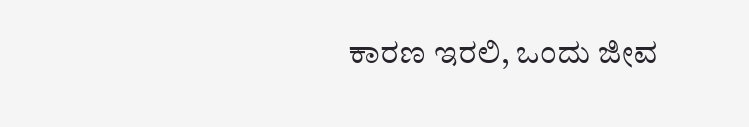ಕಾರಣ ಇರಲಿ, ಒಂದು ಜೀವ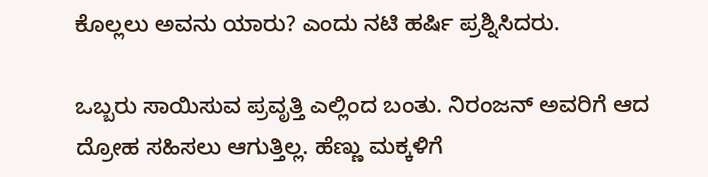ಕೊಲ್ಲಲು ಅವನು ಯಾರು? ಎಂದು ನಟಿ ಹರ್ಷಿ ಪ್ರಶ್ನಿಸಿದರು.

ಒಬ್ಬರು ಸಾಯಿಸುವ ಪ್ರವೃತ್ತಿ ಎಲ್ಲಿಂದ ಬಂತು. ನಿರಂಜನ್ ಅವರಿಗೆ ಆದ ದ್ರೋಹ ಸಹಿಸಲು ಆಗುತ್ತಿಲ್ಲ. ಹೆಣ್ಣು ಮಕ್ಕಳಿಗೆ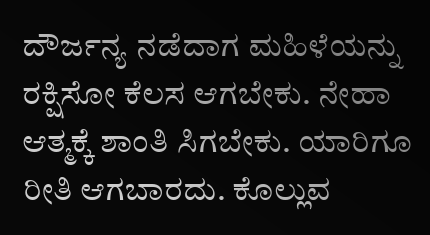ದೌರ್ಜನ್ಯ ನಡೆದಾಗ ಮಹಿಳೆಯನ್ನು ರಕ್ಷಿಸೋ ಕೆಲಸ ಆಗಬೇಕು. ನೇಹಾ ಆತ್ಮಕ್ಕೆ ಶಾಂತಿ ಸಿಗಬೇಕು. ಯಾರಿಗೂ ರೀತಿ ಆಗಬಾರದು. ಕೊಲ್ಲುವ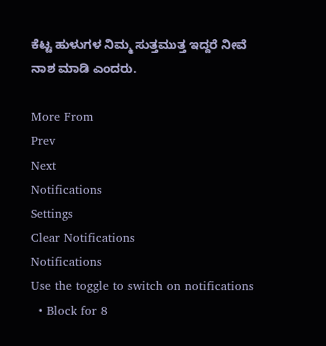ಕೆಟ್ಟ ಹುಳುಗಳ ನಿಮ್ಮ ಸುತ್ತಮುತ್ತ ಇದ್ದರೆ ನೀವೆ ನಾಶ ಮಾಡಿ ಎಂದರು.

More From
Prev
Next
Notifications
Settings
Clear Notifications
Notifications
Use the toggle to switch on notifications
  • Block for 8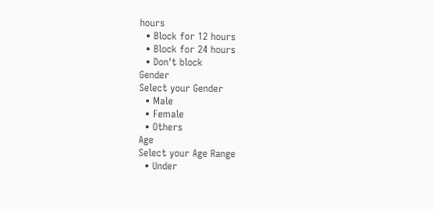hours
  • Block for 12 hours
  • Block for 24 hours
  • Don't block
Gender
Select your Gender
  • Male
  • Female
  • Others
Age
Select your Age Range
  • Under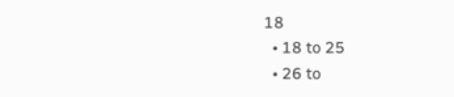18
  • 18 to 25
  • 26 to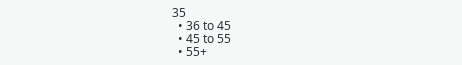35
  • 36 to 45
  • 45 to 55
  • 55+